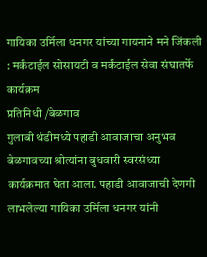गायिका उर्मिला धनगर यांच्या गायनाने मने जिंकली : मर्कंटाईल सोसायटी व मर्कंटाईल सेवा संघातर्फे कार्यक्रम
प्रतिनिधी /बेळगाव
गुलाबी थंडीमध्ये पहाडी आवाजाचा अनुभव बेळगावच्या श्रोत्यांना बुधवारी स्वरसंध्या कार्यक्रमात घेता आला. पहाडी आवाजाची देणगी लाभलेल्या गायिका उर्मिला धनगर यांनी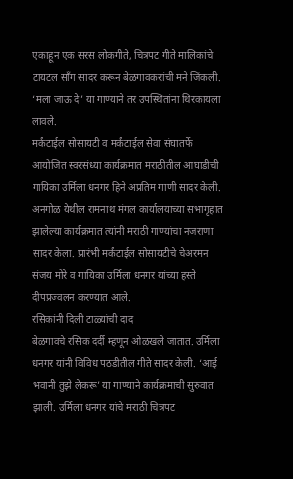एकाहून एक सरस लोकगीते, चित्रपट गीते मालिकांचे टायटल साँग सादर करून बेळगावकरांची मने जिंकली. ‘मला जाऊ दे’ या गाण्याने तर उपस्थितांना थिरकायला लावले.
मर्कंटाईल सोसायटी व मर्कंटाईल सेवा संघातर्फे आयोजित स्वरसंध्या कार्यक्रमात मराठीतील आघाडीची गायिका उर्मिला धनगर हिने अप्रतिम गाणी सादर केली. अनगोळ येथील रामनाथ मंगल कार्यालयाच्या सभागृहात झालेल्या कार्यक्रमात त्यांनी मराठी गाण्यांचा नजराणा सादर केला. प्रारंभी मर्कंटाईल सोसायटीचे चेअरमन संजय मोरे व गायिका उर्मिला धनगर यांच्या हस्ते दीपप्रज्वलन करण्यात आले.
रसिकांनी दिली टाळ्यांची दाद
बेळगावचे रसिक दर्दी म्हणून ओळखले जातात. उर्मिला धनगर यांनी विविध पठडीतील गीते सादर केली. ‘आई भवानी तुझे लेकरू’ या गाण्याने कार्यक्रमाची सुरुवात झाली. उर्मिला धनगर यांचे मराठी चित्रपट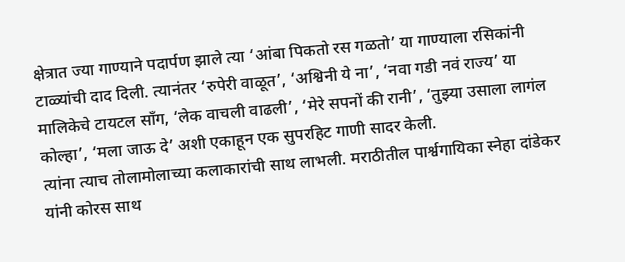क्षेत्रात ज्या गाण्याने पदार्पण झाले त्या ‘आंबा पिकतो रस गळतो’ या गाण्याला रसिकांनी टाळ्यांची दाद दिली. त्यानंतर ‘रुपेरी वाळूत’, ‘अश्विनी ये ना’, ‘नवा गडी नवं राज्य’ या मालिकेचे टायटल साँग, ‘लेक वाचली वाढली’, ‘मेरे सपनों की रानी’, ‘तुझ्या उसाला लागंल कोल्हा’, ‘मला जाऊ दे’ अशी एकाहून एक सुपरहिट गाणी सादर केली.
त्यांना त्याच तोलामोलाच्या कलाकारांची साथ लाभली. मराठीतील पार्श्वगायिका स्नेहा दांडेकर यांनी कोरस साथ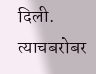दिली. त्याचबरोबर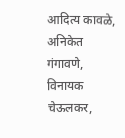आदित्य कावळे, अनिकेत गंगावणे, विनायक चेऊलकर,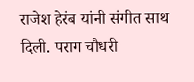राजेश हेरंब यांनी संगीत साथ दिली. पराग चौधरी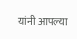यांनी आपल्या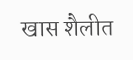खास शैलीत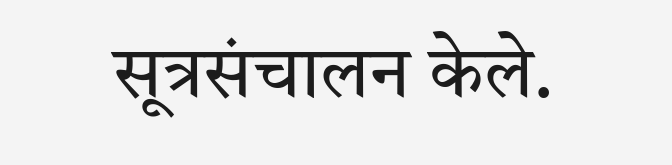सूत्रसंचालन केले.